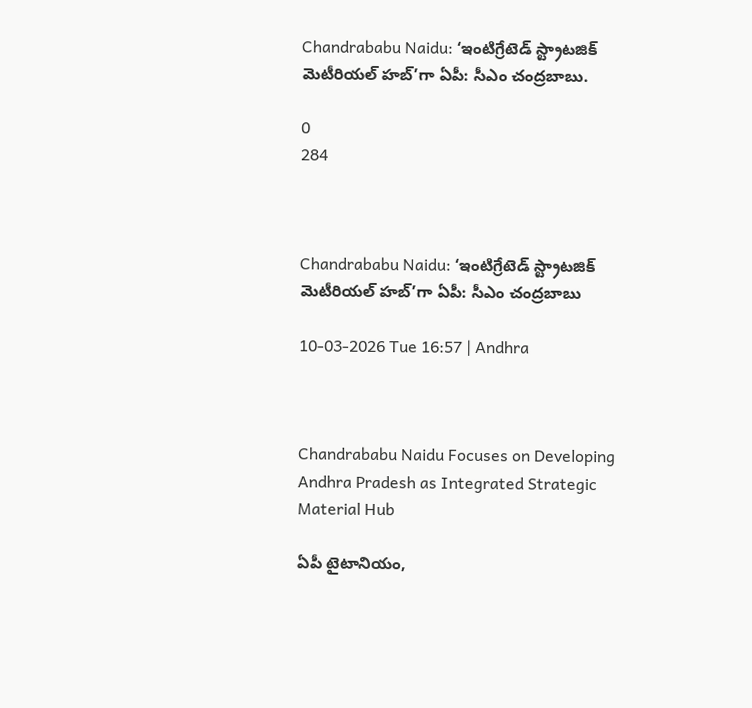Chandrababu Naidu: ‘ఇంటిగ్రేటెడ్ స్ట్రాటజిక్ మెటీరియల్ హబ్’గా ఏపీ: సీఎం చంద్రబాబు.

0
284



Chandrababu Naidu: ‘ఇంటిగ్రేటెడ్ స్ట్రాటజిక్ మెటీరియల్ హబ్’గా ఏపీ: సీఎం చంద్రబాబు

10-03-2026 Tue 16:57 | Andhra



Chandrababu Naidu Focuses on Developing Andhra Pradesh as Integrated Strategic Material Hub

ఏపీ టైటానియం,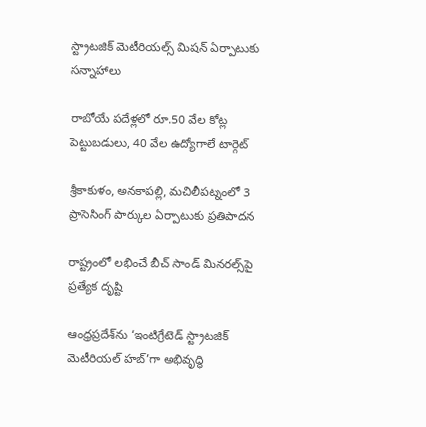స్ట్రాటజిక్ మెటీరియల్స్ మిషన్ ఏర్పాటుకు సన్నాహాలు

రాబోయే పదేళ్లలో రూ.50 వేల కోట్ల పెట్టుబడులు, 40 వేల ఉద్యోగాలే టార్గెట్

శ్రీకాకుళం, అనకాపల్లి, మచిలీపట్నంలో 3 ప్రాసెసింగ్ పార్కుల ఏర్పాటుకు ప్రతిపాదన

రాష్ట్రంలో లభించే బీచ్ సాండ్ మినరల్స్‌పై ప్రత్యేక దృష్టి

ఆంధ్రప్రదేశ్‌ను ‘ఇంటిగ్రేటెడ్ స్ట్రాటజిక్ మెటీరియల్ హబ్’గా అభివృద్ధి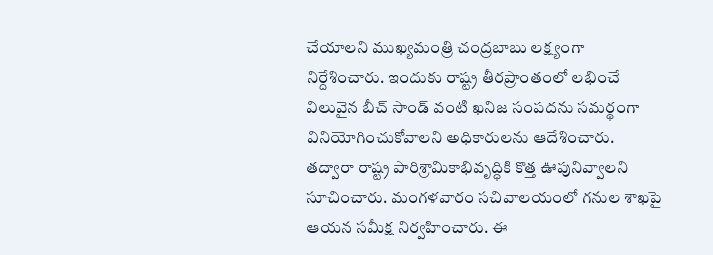చేయాలని ముఖ్యమంత్రి చంద్రబాబు లక్ష్యంగా నిర్దేశించారు. ఇందుకు రాష్ట్ర తీరప్రాంతంలో లభించే విలువైన బీచ్ సాండ్ వంటి ఖనిజ సంపదను సమర్థంగా వినియోగించుకోవాలని అధికారులను ఆదేశించారు. తద్వారా రాష్ట్ర పారిశ్రామికాభివృద్ధికి కొత్త ఊపునివ్వాలని సూచించారు. మంగళవారం సచివాలయంలో గనుల శాఖపై ఆయన సమీక్ష నిర్వహించారు. ఈ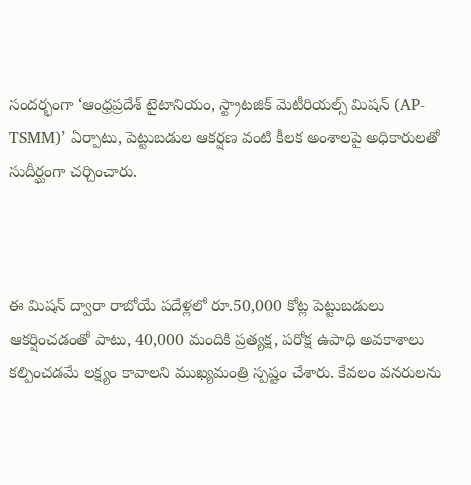సందర్భంగా ‘ఆంధ్రప్రదేశ్ టైటానియం, స్ట్రాటజిక్ మెటీరియల్స్ మిషన్ (AP-TSMM)’ ఏర్పాటు, పెట్టుబడుల ఆకర్షణ వంటి కీలక అంశాలపై అధికారులతో సుదీర్ఘంగా చర్చించారు.



ఈ మిషన్ ద్వారా రాబోయే పదేళ్లలో రూ.50,000 కోట్ల పెట్టుబడులు ఆకర్షించడంతో పాటు, 40,000 మందికి ప్రత్యక్ష, పరోక్ష ఉపాధి అవకాశాలు కల్పించడమే లక్ష్యం కావాలని ముఖ్యమంత్రి స్పష్టం చేశారు. కేవలం వనరులను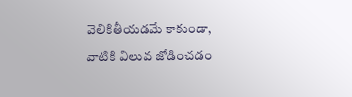వెలికితీయడమే కాకుండా, వాటికి విలువ జోడించడం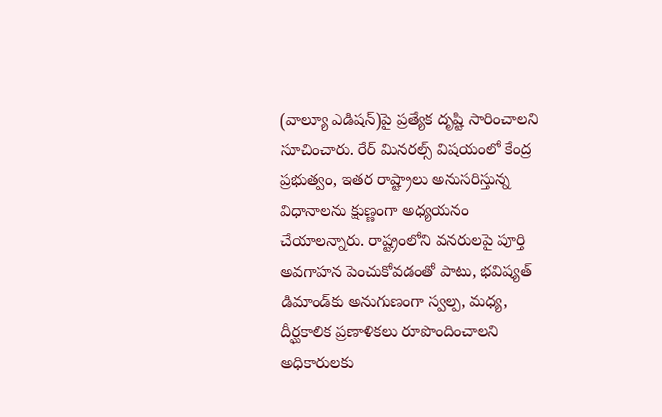(వాల్యూ ఎడిషన్)పై ప్రత్యేక దృష్టి సారించాలని సూచించారు. రేర్ మినరల్స్ విషయంలో కేంద్ర ప్రభుత్వం, ఇతర రాష్ట్రాలు అనుసరిస్తున్న విధానాలను క్షుణ్ణంగా అధ్యయనం చేయాలన్నారు. రాష్ట్రంలోని వనరులపై పూర్తి అవగాహన పెంచుకోవడంతో పాటు, భవిష్యత్ డిమాండ్‌కు అనుగుణంగా స్వల్ప, మధ్య, దీర్ఘకాలిక ప్రణాళికలు రూపొందించాలని అధికారులకు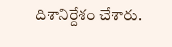దిశానిర్దేశం చేశారు.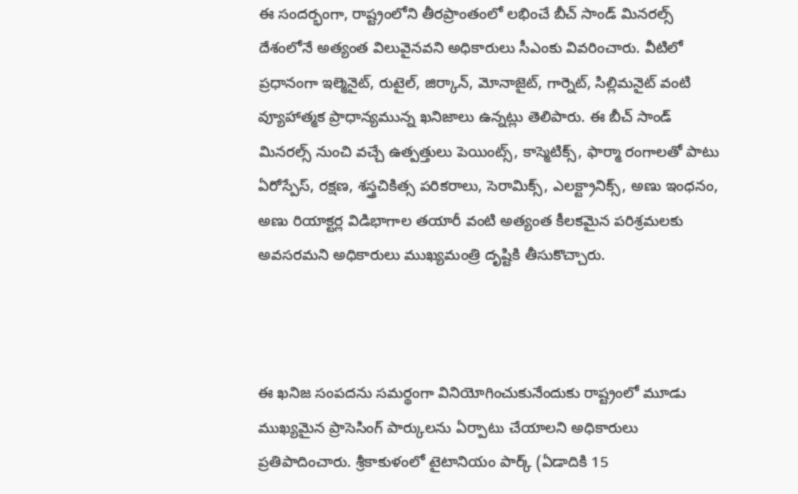ఈ సందర్భంగా, రాష్ట్రంలోని తీరప్రాంతంలో లభించే బీచ్ సాండ్ మినరల్స్ దేశంలోనే అత్యంత విలువైనవని అధికారులు సీఎంకు వివరించారు. వీటిలో ప్రధానంగా ఇల్మెనైట్, రుటైల్, జిర్కాన్, మోనాజైట్, గార్నెట్, సిల్లిమనైట్ వంటి వ్యూహాత్మక ప్రాధాన్యమున్న ఖనిజాలు ఉన్నట్లు తెలిపారు. ఈ బీచ్ సాండ్ మినరల్స్ నుంచి వచ్చే ఉత్పత్తులు పెయింట్స్, కాస్మెటిక్స్, ఫార్మా రంగాలతో పాటు ఏరోస్పేస్, రక్షణ, శస్త్రచికిత్స పరికరాలు, సెరామిక్స్, ఎలక్ట్రానిక్స్, అణు ఇంధనం, అణు రియాక్టర్ల విడిభాగాల తయారీ వంటి అత్యంత కీలకమైన పరిశ్రమలకు అవసరమని అధికారులు ముఖ్యమంత్రి దృష్టికి తీసుకొచ్చారు.



ఈ ఖనిజ సంపదను సమర్థంగా వినియోగించుకునేందుకు రాష్ట్రంలో మూడు ముఖ్యమైన ప్రాసెసింగ్ పార్కులను ఏర్పాటు చేయాలని అధికారులు ప్రతిపాదించారు. శ్రీకాకుళంలో టైటానియం పార్క్ (ఏడాదికి 15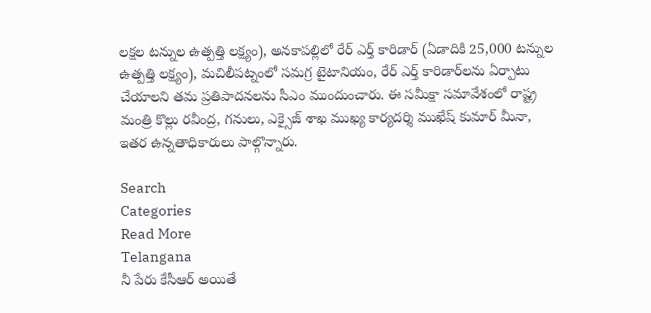లక్షల టన్నుల ఉత్పత్తి లక్ష్యం), అనకాపల్లిలో రేర్ ఎర్త్ కారిడార్ (ఏడాదికి 25,000 టన్నుల ఉత్పత్తి లక్ష్యం), మచిలీపట్నంలో సమగ్ర టైటానియం, రేర్ ఎర్త్ కారిడార్‌లను ఏర్పాటు చేయాలని తమ ప్రతిపాదనలను సీఎం ముందుంచారు. ఈ సమీక్షా సమావేశంలో రాష్ట్ర మంత్రి కొల్లు రవీంద్ర, గనులు, ఎక్సైజ్ శాఖ ముఖ్య కార్యదర్శి ముఖేష్ కుమార్ మీనా, ఇతర ఉన్నతాధికారులు పాల్గొన్నారు.

Search
Categories
Read More
Telangana
నీ పేరు కేసీఆర్ అయితే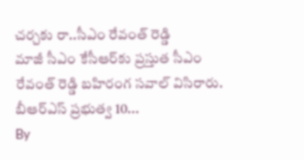చర్చకు రా..సీఎం రేవంత్ రెడ్డి
మాజీ సీఎం కేసీఆర్‌కు ప్రస్తుత సీఎం రేవంత్ రెడ్డి బహిరంగ సవాల్ విసిరారు. బీఆర్ఎస్ ప్రభుత్వ 10...
By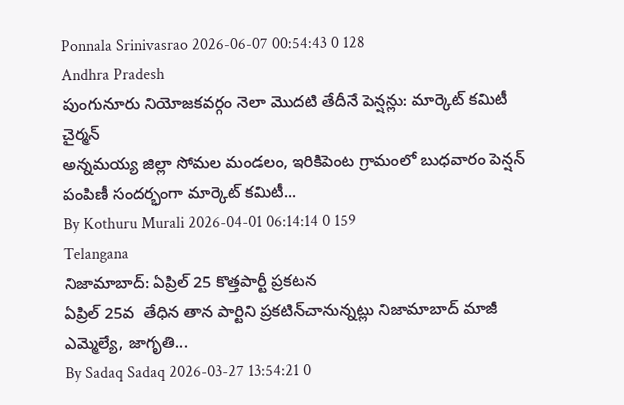Ponnala Srinivasrao 2026-06-07 00:54:43 0 128
Andhra Pradesh
పుంగునూరు నియోజకవర్గం నెలా మొదటి తేదీనే పెన్షన్లు: మార్కెట్ కమిటీ చైర్మన్
అన్నమయ్య జిల్లా సోమల మండలం, ఇరికిపెంట గ్రామంలో బుధవారం పెన్షన్ పంపిణీ సందర్భంగా మార్కెట్ కమిటీ...
By Kothuru Murali 2026-04-01 06:14:14 0 159
Telangana
నిజామాబాద్: ఏప్రిల్ 25 కొత్తపార్టీ ప్రకటన
ఏప్రిల్ 25వ  తేధిన తాన పార్టిని ప్రకటిన్‌చానున్నట్లు నిజామాబాద్ మాజీ ఎమ్మెల్యే, జాగృతి...
By Sadaq Sadaq 2026-03-27 13:54:21 0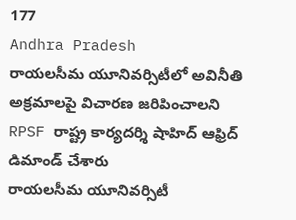177
Andhra Pradesh
రాయలసీమ యూనివర్సిటీలో అవినీతి అక్రమాలపై విచారణ జరిపించాలని RPSF రాష్ట్ర కార్యదర్శి షాహిద్ ఆఫ్రిద్ డిమాండ్ చేశారు
రాయలసీమ యూనివర్సిటీ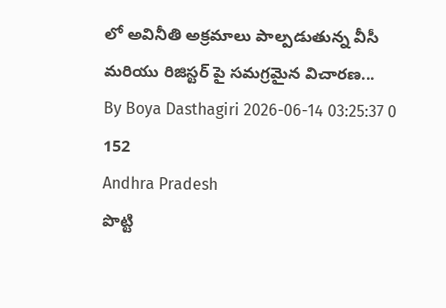లో అవినీతి అక్రమాలు పాల్పడుతున్న వీసీ మరియు రిజిస్టర్ పై సమగ్రమైన విచారణ...
By Boya Dasthagiri 2026-06-14 03:25:37 0 152
Andhra Pradesh
పొట్టి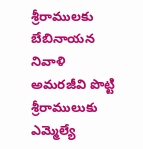శ్రీరాములకు బేబినాయన నివాళి
అమరజీవి పొట్టి శ్రీరాములుకు ఎమ్మెల్యే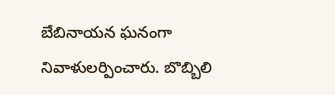బేబినాయన ఘనంగా నివాళులర్పించారు. బొబ్బిలి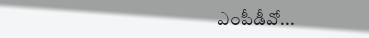ఎంపీడీవో...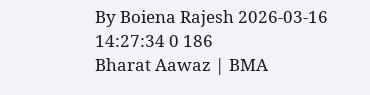By Boiena Rajesh 2026-03-16 14:27:34 0 186
Bharat Aawaz | BMA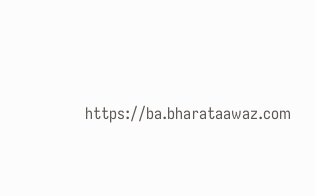https://ba.bharataawaz.com